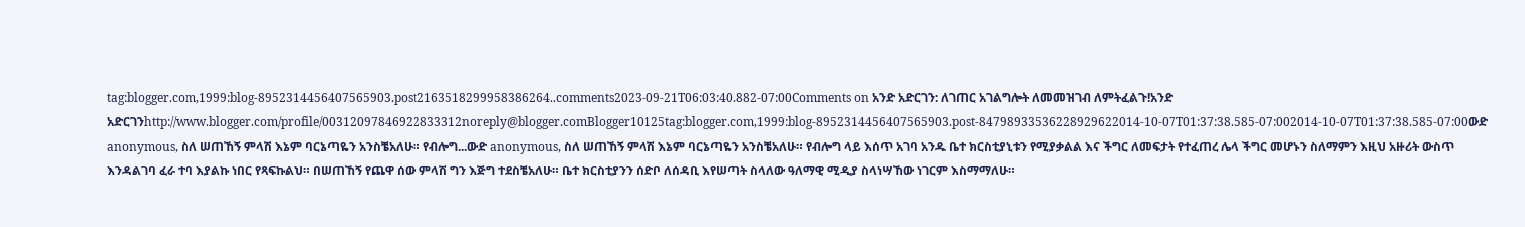tag:blogger.com,1999:blog-8952314456407565903.post2163518299958386264..comments2023-09-21T06:03:40.882-07:00Comments on አንድ አድርገን: ለገጠር አገልግሎት ለመመዝገብ ለምትፈልጉ!አንድ አድርገንhttp://www.blogger.com/profile/00312097846922833312noreply@blogger.comBlogger10125tag:blogger.com,1999:blog-8952314456407565903.post-84798933536228929622014-10-07T01:37:38.585-07:002014-10-07T01:37:38.585-07:00ውድ anonymous, ስለ ሠጠኸኝ ምላሽ እኔም ባርኔጣዬን አንስቼአለሁ። የብሎግ...ውድ anonymous, ስለ ሠጠኸኝ ምላሽ እኔም ባርኔጣዬን አንስቼአለሁ። የብሎግ ላይ እሰጥ አገባ አንዱ ቤተ ክርስቲያኒቱን የሚያቃልል እና ችግር ለመፍታት የተፈጠረ ሌላ ችግር መሆኑን ስለማምን እዚህ አዙሪት ውስጥ እንዳልገባ ፈራ ተባ እያልኩ ነበር የጻፍኩልህ። በሠጠኸኝ የጨዋ ሰው ምላሽ ግን እጅግ ተደስቼአለሁ። ቤተ ክርስቲያንን ሰድቦ ለሰዳቢ እየሠጣት ስላለው ዓለማዊ ሚዲያ ስላነሣኸው ነገርም እስማማለሁ።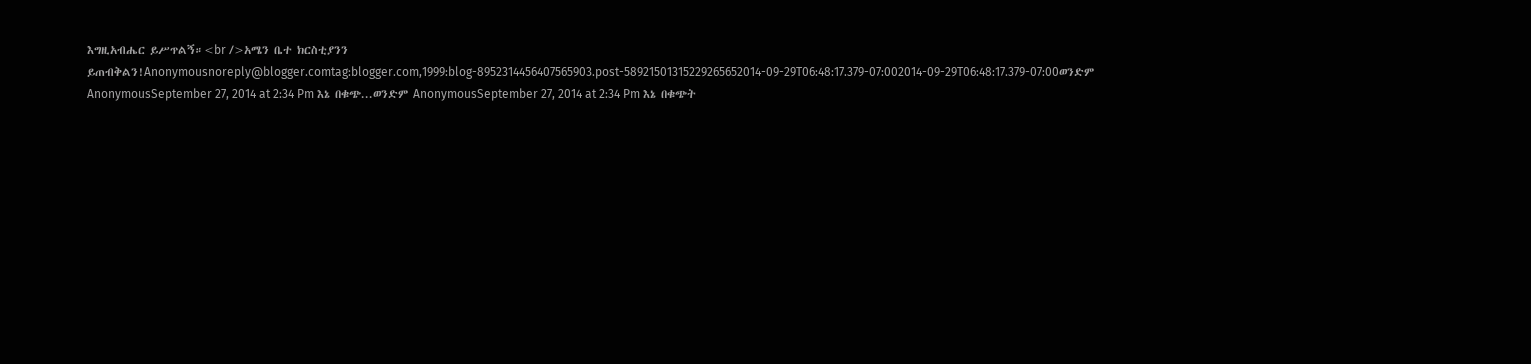እግዚአብሔር ይሥጥልኝ።<br />አሜን ቤተ ክርስቲያንን ይጠብቅልን!Anonymousnoreply@blogger.comtag:blogger.com,1999:blog-8952314456407565903.post-58921501315229265652014-09-29T06:48:17.379-07:002014-09-29T06:48:17.379-07:00ወንድም AnonymousSeptember 27, 2014 at 2:34 Pm እኔ በቁጭ...ወንድም AnonymousSeptember 27, 2014 at 2:34 Pm እኔ በቁጭት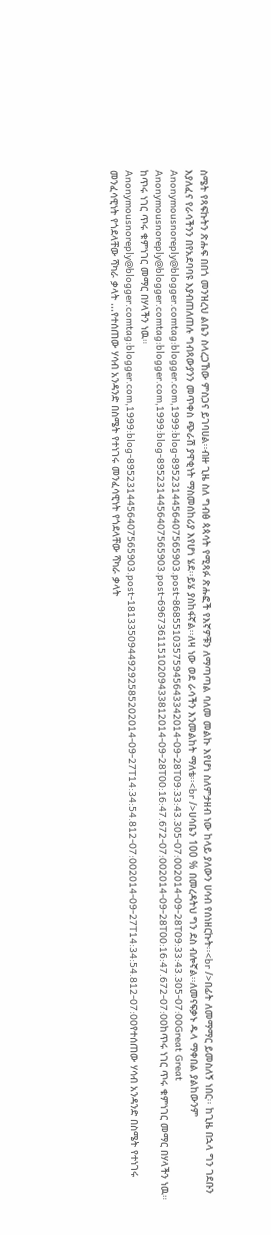ስሜት የጻፍኩትን ጽሑፍ በበጎ መንዝረህ ልቤን ስላረጋኸው ምስጋና ይገባሀል፡፡ብዙ ጊዜ ስለ ግብፅ ጳጳሳት የሚጻፉ ጽሑፎች የእኛዎቹን ለማጣጣል ባለመ መልኩ እየሆነ ስለምታዘብ ነው ከላይ ያለውን ሀሳብ የሰነዘርኩት፡፡<br />በፊት ለመማማር ይመስለኝ ነበር፡፡ ከጊዜ በኋላ ግን ገደቡን እያለፈና የራሳችንን በየአደባባዩ እያብጠለጠሉ ግብጻውያንን መጥቀስ ጭራሽ ያዋቂነት ማስመሰከሪያ እየሆነ ሄደ፡፡ይሄ ያስከፋኛል፡፡ለዛ ነው ወደ ራሳችን እንመልከት ማለቴ፡፡<br />ሀሳቤን 100 % በመረዳትህ ግን ደስ ብሎኛል፡፡ለመናፍቃኑ ዱላ ማቀበል ያልከውንም Anonymousnoreply@blogger.comtag:blogger.com,1999:blog-8952314456407565903.post-86855103575945643342014-09-28T09:33:43.305-07:002014-09-28T09:33:43.305-07:00Great Great Anonymousnoreply@blogger.comtag:blogger.com,1999:blog-8952314456407565903.post-69673611510209433812014-09-28T00:16:47.672-07:002014-09-28T00:16:47.672-07:00ከጥሩ ነገር ጥሩ ቁምነገር መማር በሃላችን ነዉ። ከጥሩ ነገር ጥሩ ቁምነገር መማር በሃላችን ነዉ። Anonymousnoreply@blogger.comtag:blogger.com,1999:blog-8952314456407565903.post-18133509449292585202014-09-27T14:34:54.812-07:002014-09-27T14:34:54.812-07:00የተሰጠው ሃሳብ አንዳንድ በስሜት የተነገሩ መንፈሳዊነት የጎደላቸው ሻካራ ቃላት ...የተሰጠው ሃሳብ አንዳንድ በስሜት የተነገሩ መንፈሳዊነት የጎደላቸው ሻካራ ቃላት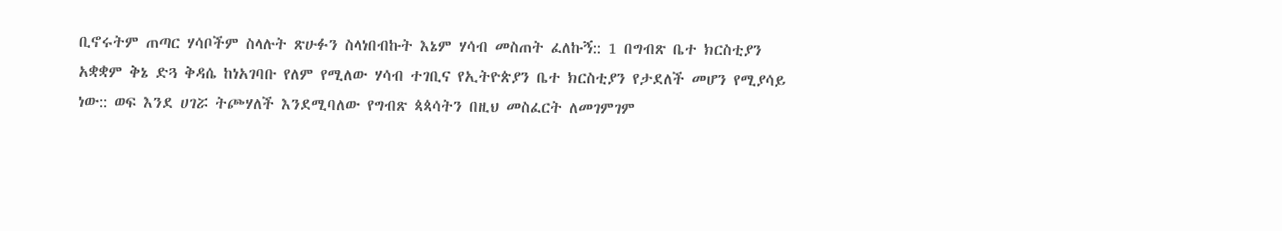ቢኖሩትም ጠጣር ሃሳቦችም ስላሉት ጽሁፉን ስላነበብኩት እኔም ሃሳብ መስጠት ፈለኩኝ:: 1 በግብጽ ቤተ ክርስቲያን አቋቋም ቅኔ ድጓ ቅዳሴ ከነአገባቡ የለም የሚለው ሃሳብ ተገቢና የኢትዮጵያን ቤተ ክርስቲያን የታደለች መሆን የሚያሳይ ነው:: ወፍ እንደ ሀገሯ ትጮሃለች እንደሚባለው የግብጽ ጳጳሳትን በዚህ መስፈርት ለመገምገም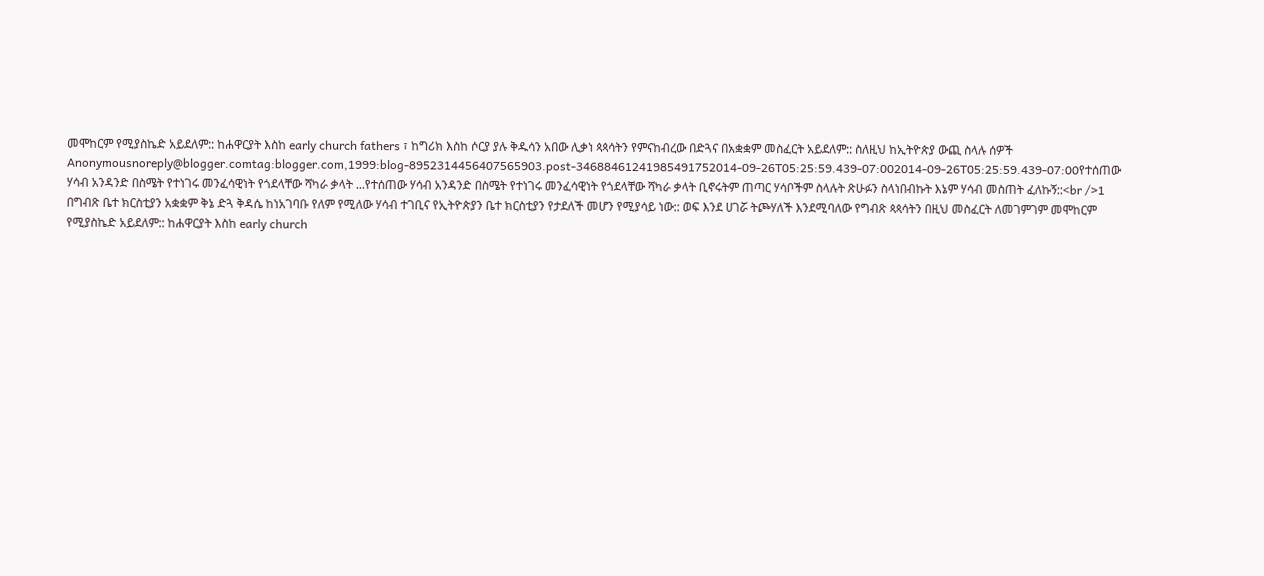መሞከርም የሚያስኬድ አይደለም:: ከሐዋርያት እስከ early church fathers ፣ ከግሪክ እስከ ሶርያ ያሉ ቅዱሳን አበው ሊቃነ ጳጳሳትን የምናከብረው በድጓና በአቋቋም መስፈርት አይደለም:: ስለዚህ ከኢትዮጵያ ውጪ ስላሉ ሰዎች Anonymousnoreply@blogger.comtag:blogger.com,1999:blog-8952314456407565903.post-34688461241985491752014-09-26T05:25:59.439-07:002014-09-26T05:25:59.439-07:00የተሰጠው ሃሳብ አንዳንድ በስሜት የተነገሩ መንፈሳዊነት የጎደላቸው ሻካራ ቃላት ...የተሰጠው ሃሳብ አንዳንድ በስሜት የተነገሩ መንፈሳዊነት የጎደላቸው ሻካራ ቃላት ቢኖሩትም ጠጣር ሃሳቦችም ስላሉት ጽሁፉን ስላነበብኩት እኔም ሃሳብ መስጠት ፈለኩኝ::<br />1 በግብጽ ቤተ ክርስቲያን አቋቋም ቅኔ ድጓ ቅዳሴ ከነአገባቡ የለም የሚለው ሃሳብ ተገቢና የኢትዮጵያን ቤተ ክርስቲያን የታደለች መሆን የሚያሳይ ነው:: ወፍ እንደ ሀገሯ ትጮሃለች እንደሚባለው የግብጽ ጳጳሳትን በዚህ መስፈርት ለመገምገም መሞከርም የሚያስኬድ አይደለም:: ከሐዋርያት እስከ early church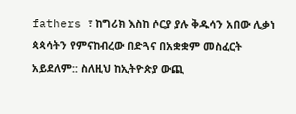fathers ፣ ከግሪክ እስከ ሶርያ ያሉ ቅዱሳን አበው ሊቃነ ጳጳሳትን የምናከብረው በድጓና በአቋቋም መስፈርት አይደለም:: ስለዚህ ከኢትዮጵያ ውጪ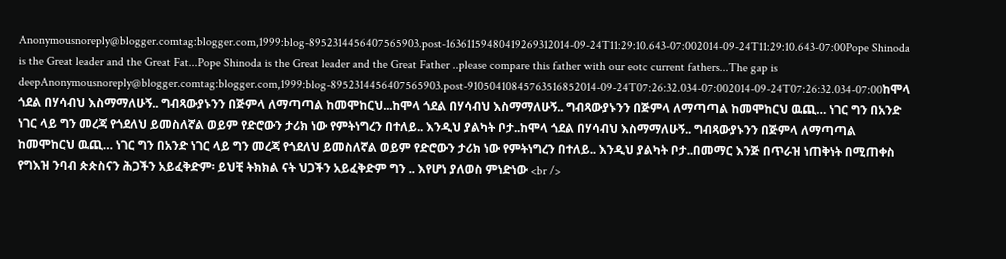Anonymousnoreply@blogger.comtag:blogger.com,1999:blog-8952314456407565903.post-16361159480419269312014-09-24T11:29:10.643-07:002014-09-24T11:29:10.643-07:00Pope Shinoda is the Great leader and the Great Fat...Pope Shinoda is the Great leader and the Great Father ..please compare this father with our eotc current fathers...The gap is deepAnonymousnoreply@blogger.comtag:blogger.com,1999:blog-8952314456407565903.post-91050410845763516852014-09-24T07:26:32.034-07:002014-09-24T07:26:32.034-07:00ከሞላ ጎደል በሃሳብህ እስማማለሁኝ.. ግብጻውያኑንን በጅምላ ለማጣጣል ከመሞከርህ...ከሞላ ጎደል በሃሳብህ እስማማለሁኝ.. ግብጻውያኑንን በጅምላ ለማጣጣል ከመሞከርህ ዉጪ… ነገር ግን በአንድ ነገር ላይ ግን መረጃ የጎደለህ ይመስለኛል ወይም የድሮውን ታሪክ ነው የምትነግረን በተለይ.. እንዲህ ያልካት ቦታ..ከሞላ ጎደል በሃሳብህ እስማማለሁኝ.. ግብጻውያኑንን በጅምላ ለማጣጣል ከመሞከርህ ዉጪ… ነገር ግን በአንድ ነገር ላይ ግን መረጃ የጎደለህ ይመስለኛል ወይም የድሮውን ታሪክ ነው የምትነግረን በተለይ.. እንዲህ ያልካት ቦታ..በመማር እንጅ በጥራዝ ነጠቅነት በሚጠቀስ የግእዝ ንባብ ጵጵስናን ሕጋችን አይፈቅድም፡ ይህቺ ትክክል ናት ህጋችን አይፈቅድም ግን .. እየሆነ ያለወስ ምነድነው <br />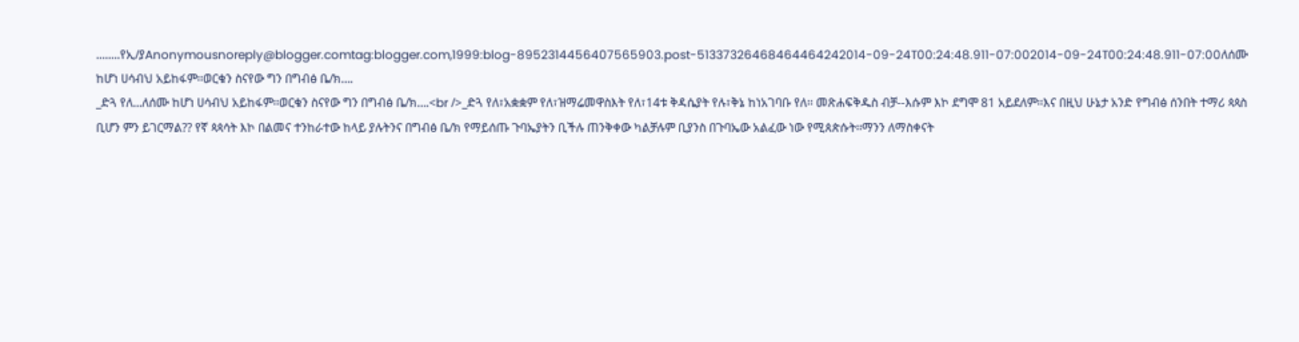........የኢ/ያAnonymousnoreply@blogger.comtag:blogger.com,1999:blog-8952314456407565903.post-51337326468464464242014-09-24T00:24:48.911-07:002014-09-24T00:24:48.911-07:00ለሰሙ ከሆነ ሀሳብህ አይከፋም፡፡ወርቁን ስናየው ግን በግብፅ ቤ/ክ….
_ድጓ የለ...ለሰሙ ከሆነ ሀሳብህ አይከፋም፡፡ወርቁን ስናየው ግን በግብፅ ቤ/ክ….<br />_ድጓ የለ፣አቋቋም የለ፣ዝማሬመዋስእት የለ፣14ቱ ቅዳሴያት የሉ፣ቅኔ ከነአገባቡ የለ፡፡ መጽሐፍቅዱስ ብቻ--እሱም እኮ ደግሞ 81 አይደለም፡፡እና በዚህ ሁኔታ አንድ የግብፅ ሰንበት ተማሪ ጳጳስ ቢሆን ምን ይገርማል?? የኛ ጳጳሳት እኮ በልመና ተንከራተው ከላይ ያሉትንና በግብፅ ቤ/ክ የማይሰጡ ጉባኤያትን ቢችሉ ጠንቅቀው ካልቻሉም ቢያንስ በጉባኤው አልፈው ነው የሚጰጵሱት፡፡ማንን ለማስቀናት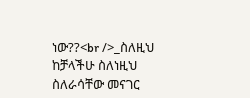ነው??<br />_ስለዚህ ከቻላችሁ ስለነዚህ ስለራሳቸው መናገር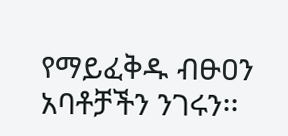የማይፈቅዱ ብፁዐን አባቶቻችን ንገሩን፡፡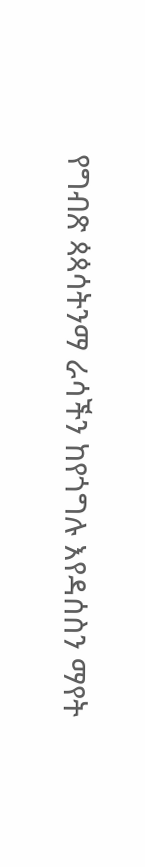የግብጽ ጳጳሳትንማ ራሳችን ከየጎግሉ እየዳሰስን ማየት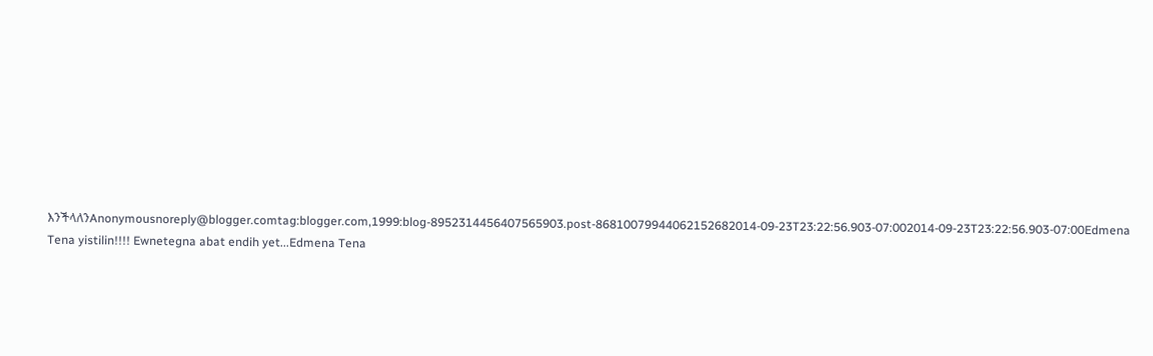እንችላለንAnonymousnoreply@blogger.comtag:blogger.com,1999:blog-8952314456407565903.post-86810079944062152682014-09-23T23:22:56.903-07:002014-09-23T23:22:56.903-07:00Edmena Tena yistilin!!!! Ewnetegna abat endih yet...Edmena Tena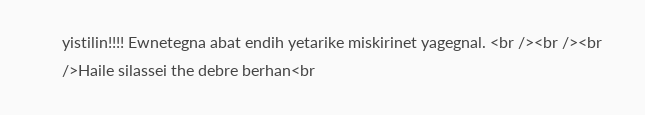yistilin!!!! Ewnetegna abat endih yetarike miskirinet yagegnal. <br /><br /><br />Haile silassei the debre berhan<br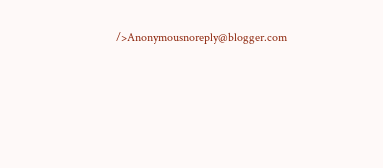/>Anonymousnoreply@blogger.com